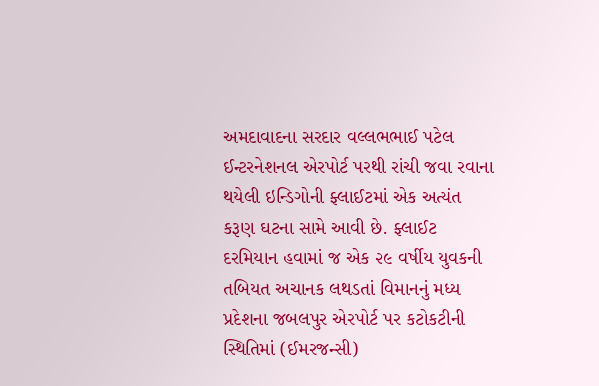અમદાવાદના સરદાર વલ્લભભાઈ પટેલ ઈન્ટરનેશનલ એરપોર્ટ પરથી રાંચી જવા રવાના થયેલી ઇન્ડિગોની ફ્લાઈટમાં એક અત્યંત કરૂણ ઘટના સામે આવી છે. ફ્લાઈટ દરમિયાન હવામાં જ એક ૨૯ વર્ષીય યુવકની તબિયત અચાનક લથડતાં વિમાનનું મધ્ય પ્રદેશના જબલપુર એરપોર્ટ પર કટોકટીની સ્થિતિમાં (ઈમરજન્સી)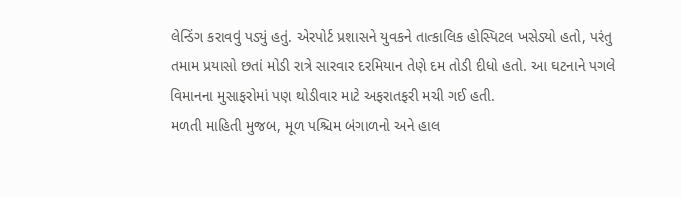લેન્ડિંગ કરાવવું પડ્યું હતું. એરપોર્ટ પ્રશાસને યુવકને તાત્કાલિક હોસ્પિટલ ખસેડ્યો હતો, પરંતુ તમામ પ્રયાસો છતાં મોડી રાત્રે સારવાર દરમિયાન તેણે દમ તોડી દીધો હતો. આ ઘટનાને પગલે વિમાનના મુસાફરોમાં પણ થોડીવાર માટે અફરાતફરી મચી ગઈ હતી.
મળતી માહિતી મુજબ, મૂળ પશ્ચિમ બંગાળનો અને હાલ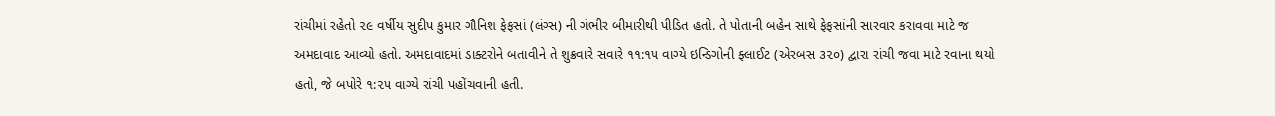રાંચીમાં રહેતો ૨૯ વર્ષીય સુદીપ કુમાર ગૌનિશ ફેફસાં (લંગ્સ) ની ગંભીર બીમારીથી પીડિત હતો. તે પોતાની બહેન સાથે ફેફસાંની સારવાર કરાવવા માટે જ અમદાવાદ આવ્યો હતો. અમદાવાદમાં ડાક્ટરોને બતાવીને તે શુક્રવારે સવારે ૧૧:૧૫ વાગ્યે ઇન્ડિગોની ફ્લાઈટ (એરબસ ૩૨૦) દ્વારા રાંચી જવા માટે રવાના થયો હતો, જે બપોરે ૧:૨૫ વાગ્યે રાંચી પહોંચવાની હતી.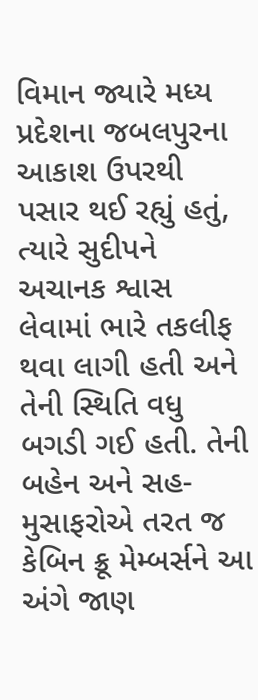વિમાન જ્યારે મધ્ય પ્રદેશના જબલપુરના આકાશ ઉપરથી પસાર થઈ રહ્યું હતું, ત્યારે સુદીપને અચાનક શ્વાસ લેવામાં ભારે તકલીફ થવા લાગી હતી અને તેની સ્થિતિ વધુ બગડી ગઈ હતી. તેની બહેન અને સહ-મુસાફરોએ તરત જ કેબિન ક્રૂ મેમ્બર્સને આ અંગે જાણ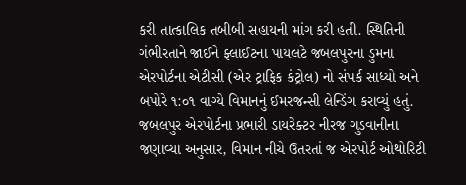કરી તાત્કાલિક તબીબી સહાયની માંગ કરી હતી. સ્થિતિની ગંભીરતાને જાઈને ફ્લાઈટના પાયલટે જબલપુરના ડુમના એરપોર્ટના એટીસી (એર ટ્રાફિક કંટ્રોલ) નો સંપર્ક સાધ્યો અને બપોરે ૧:૦૧ વાગ્યે વિમાનનું ઈમરજન્સી લેન્ડિંગ કરાવ્યું હતું.
જબલપુર એરપોર્ટના પ્રભારી ડાયરેક્ટર નીરજ ગુડવાનીના જણાવ્યા અનુસાર, વિમાન નીચે ઉતરતાં જ એરપોર્ટ ઓથોરિટી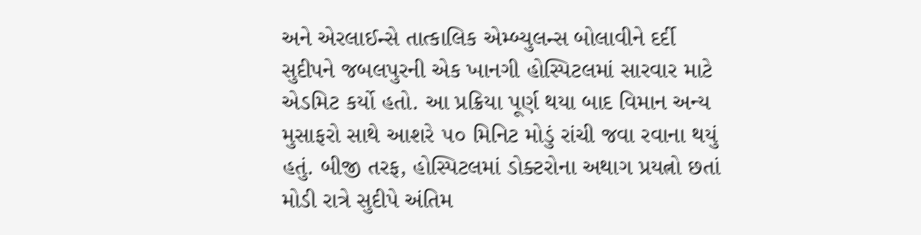અને એરલાઈન્સે તાત્કાલિક એમ્બ્યુલન્સ બોલાવીને દર્દી સુદીપને જબલપુરની એક ખાનગી હોસ્પિટલમાં સારવાર માટે એડમિટ કર્યો હતો. આ પ્રક્રિયા પૂર્ણ થયા બાદ વિમાન અન્ય મુસાફરો સાથે આશરે ૫૦ મિનિટ મોડું રાંચી જવા રવાના થયું હતું. બીજી તરફ, હોસ્પિટલમાં ડોક્ટરોના અથાગ પ્રયત્નો છતાં મોડી રાત્રે સુદીપે અંતિમ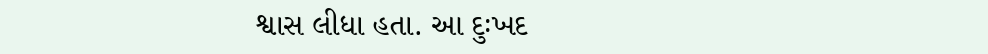શ્વાસ લીધા હતા. આ દુઃખદ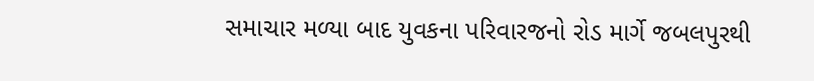સમાચાર મળ્યા બાદ યુવકના પરિવારજનો રોડ માર્ગે જબલપુરથી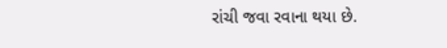રાંચી જવા રવાના થયા છે.